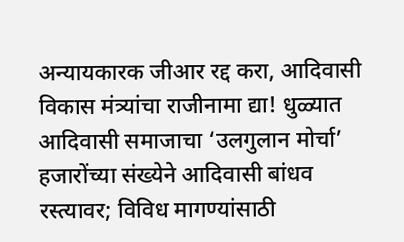अन्यायकारक जीआर रद्द करा, आदिवासी विकास मंत्र्यांचा राजीनामा द्या! धुळ्यात आदिवासी समाजाचा ‘उलगुलान मोर्चा’
हजारोंच्या संख्येने आदिवासी बांधव रस्त्यावर; विविध मागण्यांसाठी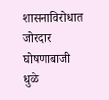शासनाविरोधात जोरदार घोषणाबाजी
धुळे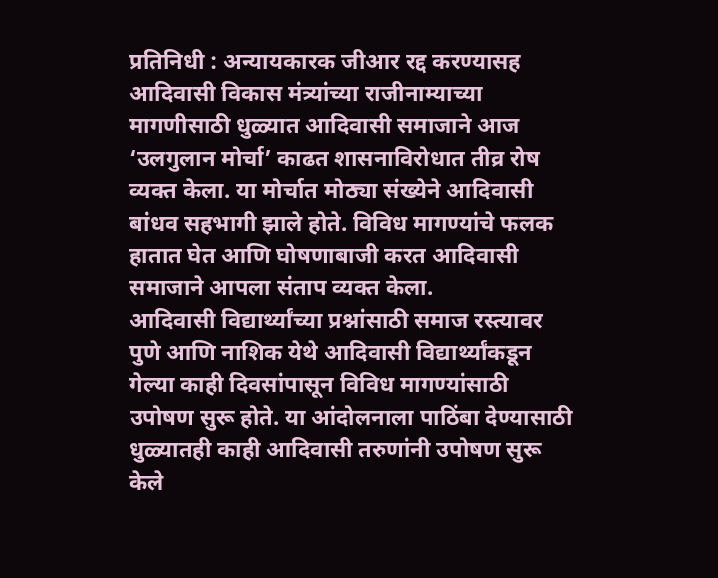प्रतिनिधी : अन्यायकारक जीआर रद्द करण्यासह आदिवासी विकास मंत्र्यांच्या राजीनाम्याच्या मागणीसाठी धुळ्यात आदिवासी समाजाने आज ‘उलगुलान मोर्चा’ काढत शासनाविरोधात तीव्र रोष व्यक्त केला. या मोर्चात मोठ्या संख्येने आदिवासी बांधव सहभागी झाले होते. विविध मागण्यांचे फलक हातात घेत आणि घोषणाबाजी करत आदिवासी समाजाने आपला संताप व्यक्त केला.
आदिवासी विद्यार्थ्यांच्या प्रश्नांसाठी समाज रस्त्यावर
पुणे आणि नाशिक येथे आदिवासी विद्यार्थ्यांकडून गेल्या काही दिवसांपासून विविध मागण्यांसाठी उपोषण सुरू होते. या आंदोलनाला पाठिंबा देण्यासाठी धुळ्यातही काही आदिवासी तरुणांनी उपोषण सुरू केले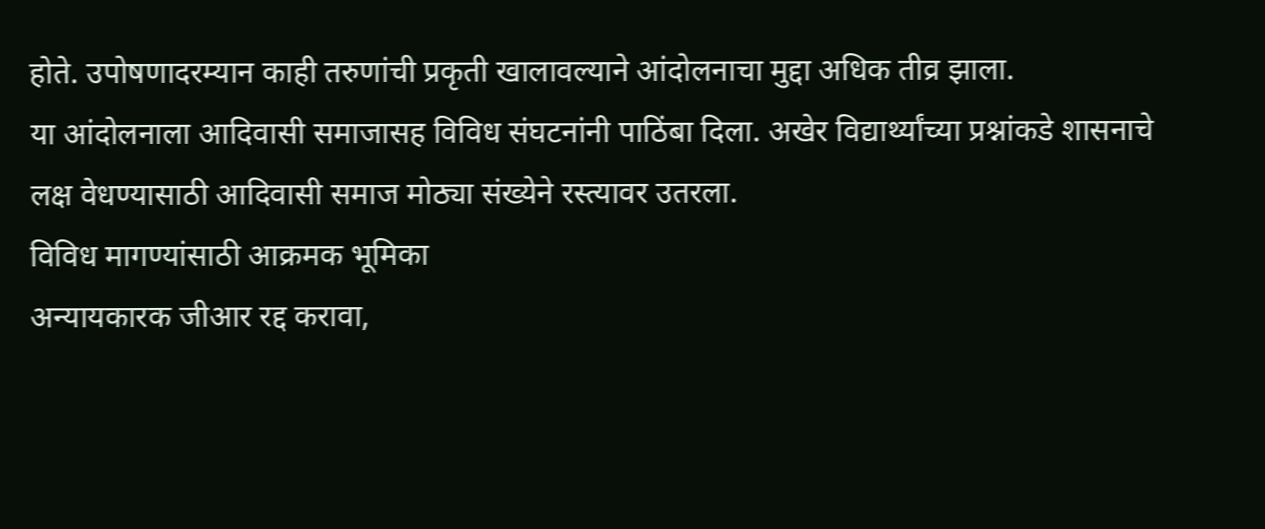होते. उपोषणादरम्यान काही तरुणांची प्रकृती खालावल्याने आंदोलनाचा मुद्दा अधिक तीव्र झाला.
या आंदोलनाला आदिवासी समाजासह विविध संघटनांनी पाठिंबा दिला. अखेर विद्यार्थ्यांच्या प्रश्नांकडे शासनाचे लक्ष वेधण्यासाठी आदिवासी समाज मोठ्या संख्येने रस्त्यावर उतरला.
विविध मागण्यांसाठी आक्रमक भूमिका
अन्यायकारक जीआर रद्द करावा,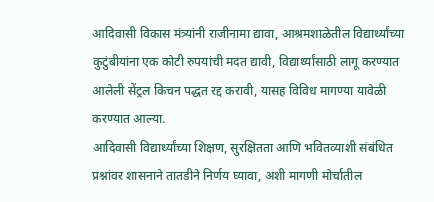आदिवासी विकास मंत्र्यांनी राजीनामा द्यावा, आश्रमशाळेतील विद्यार्थ्यांच्या कुटुंबीयांना एक कोटी रुपयांची मदत द्यावी, विद्यार्थ्यांसाठी लागू करण्यात आलेली सेंट्रल किचन पद्धत रद्द करावी, यासह विविध मागण्या यावेळी करण्यात आल्या.
आदिवासी विद्यार्थ्यांच्या शिक्षण, सुरक्षितता आणि भवितव्याशी संबंधित प्रश्नांवर शासनाने तातडीने निर्णय घ्यावा, अशी मागणी मोर्चातील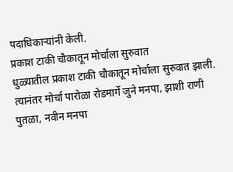पदाधिकाऱ्यांनी केली.
प्रकाश टाकी चौकातून मोर्चाला सुरुवात
धुळ्यातील प्रकाश टाकी चौकातून मोर्चाला सुरुवात झाली. त्यानंतर मोर्चा पारोळा रोडमार्गे जुने मनपा, झाशी राणी पुतळा, नवीन मनपा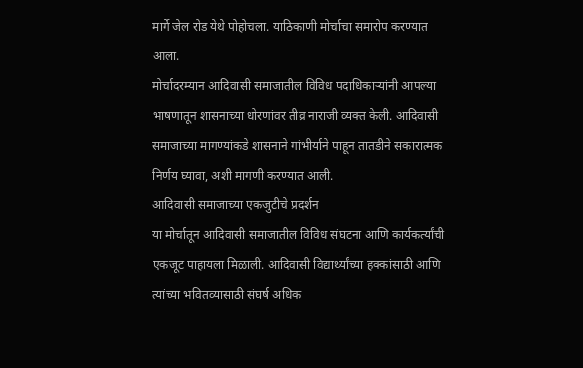मार्गे जेल रोड येथे पोहोचला. याठिकाणी मोर्चाचा समारोप करण्यात आला.
मोर्चादरम्यान आदिवासी समाजातील विविध पदाधिकाऱ्यांनी आपल्या भाषणातून शासनाच्या धोरणांवर तीव्र नाराजी व्यक्त केली. आदिवासी समाजाच्या मागण्यांकडे शासनाने गांभीर्याने पाहून तातडीने सकारात्मक निर्णय घ्यावा, अशी मागणी करण्यात आली.
आदिवासी समाजाच्या एकजुटीचे प्रदर्शन
या मोर्चातून आदिवासी समाजातील विविध संघटना आणि कार्यकर्त्यांची एकजूट पाहायला मिळाली. आदिवासी विद्यार्थ्यांच्या हक्कांसाठी आणि त्यांच्या भवितव्यासाठी संघर्ष अधिक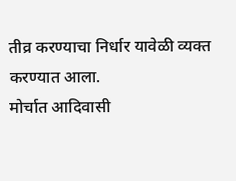तीव्र करण्याचा निर्धार यावेळी व्यक्त करण्यात आला.
मोर्चात आदिवासी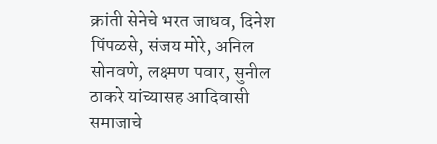क्रांती सेनेचे भरत जाधव, दिनेश पिंपळसे, संजय मोरे, अनिल सोनवणे, लक्ष्मण पवार, सुनील ठाकरे यांच्यासह आदिवासी समाजाचे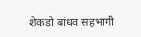शेकडो बांधव सहभागी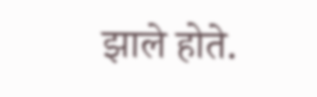झाले होते.